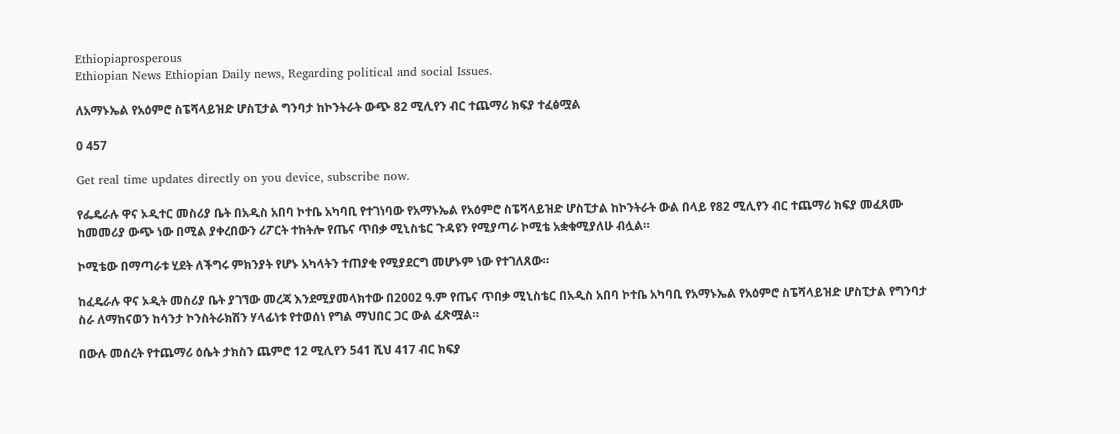Ethiopiaprosperous
Ethiopian News Ethiopian Daily news, Regarding political and social Issues.

ለአማኑኤል የአዕምሮ ስፔሻላይዝድ ሆስፒታል ግንባታ ከኮንትራት ውጭ 82 ሚሊየን ብር ተጨማሪ ክፍያ ተፈፅሟል

0 457

Get real time updates directly on you device, subscribe now.

የፌዴራሉ ዋና ኦዲተር መስሪያ ቤት በአዲስ አበባ ኮተቤ አካባቢ የተገነባው የአማኑኤል የአዕምሮ ስፔሻላይዝድ ሆስፒታል ከኮንትራት ውል በላይ የ82 ሚሊየን ብር ተጨማሪ ክፍያ መፈጸሙ ከመመሪያ ውጭ ነው በሚል ያቀረበውን ሪፖርት ተከትሎ የጤና ጥበቃ ሚኒስቴር ጉዳዩን የሚያጣራ ኮሚቴ አቋቁሚያለሁ ብሏል።

ኮሚቴው በማጣራቱ ሂደት ለችግሩ ምክንያት የሆኑ አካላትን ተጠያቂ የሚያደርግ መሆኑም ነው የተገለጸው።

ከፈዴራሉ ዋና ኦዲት መስሪያ ቤት ያገኘው መረጃ እንደሚያመላክተው በ2002 ዓ.ም የጤና ጥበቃ ሚኒስቴር በአዲስ አበባ ኮተቤ አካባቢ የአማኑኤል የአዕምሮ ስፔሻላይዝድ ሆስፒታል የግንባታ ስራ ለማከናወን ከሳንታ ኮንስትራክሽን ሃላፊነቱ የተወሰነ የግል ማህበር ጋር ውል ፈጽሟል።

በውሉ መሰረት የተጨማሪ ዕሴት ታክስን ጨምሮ 12 ሚሊየን 541 ሺህ 417 ብር ክፍያ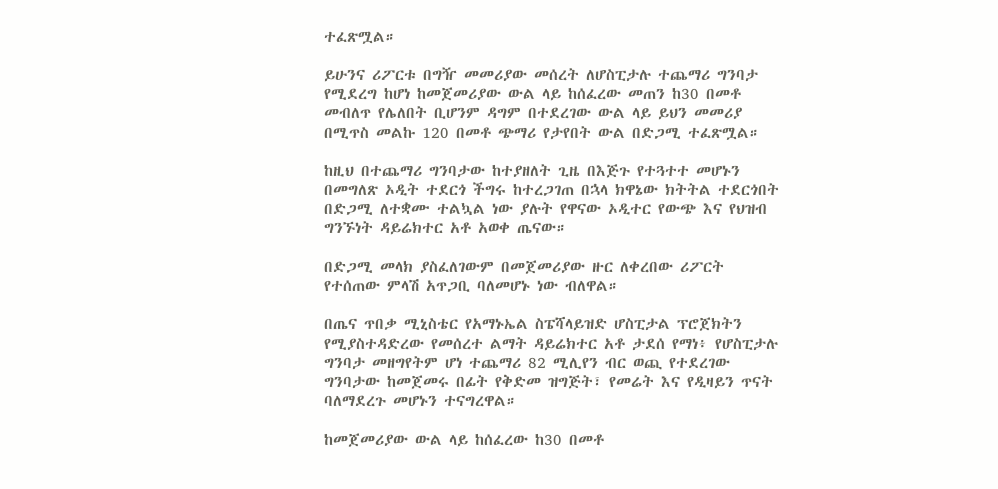ተፈጽሟል።

ይሁንና ሪፖርቱ በግዥ መመሪያው መሰረት ለሆስፒታሉ ተጨማሪ ግንባታ የሚደረግ ከሆነ ከመጀመሪያው ውል ላይ ከሰፈረው መጠን ከ30 በመቶ መብለጥ የሌለበት ቢሆንም ዳግም በተደረገው ውል ላይ ይህን መመሪያ በሚጥስ መልኩ 120 በመቶ ጭማሪ የታየበት ውል በድጋሚ ተፈጽሟል።

ከዚህ በተጨማሪ ግንባታው ከተያዘለት ጊዜ በእጅጉ የተጓተተ መሆኑን በመግለጽ ኦዲት ተደርጎ ችግሩ ከተረጋገጠ በኋላ ክዋኔው ክትትል ተደርጎበት በድጋሚ ለተቋሙ ተልኳል ነው ያሉት የዋናው ኦዲተር የውጭ እና የህዝብ ግንኙነት ዳይሬክተር አቶ አወቀ ጤናው።

በድጋሚ መላክ ያስፈለገውም በመጀመሪያው ዙር ለቀረበው ሪፖርት የተሰጠው ምላሽ አጥጋቢ ባለመሆኑ ነው ብለዋል።

በጤና ጥበቃ ሚኒስቴር የአማኑኤል ስፔሻላይዝድ ሆስፒታል ፕሮጀክትን የሚያስተዳድረው የመሰረተ ልማት ዳይሬክተር አቶ ታደሰ የማነ፥ የሆስፒታሉ ግንባታ መዘግየትም ሆነ ተጨማሪ 82 ሚሊየን ብር ወጪ የተደረገው ግንባታው ከመጀመሩ በፊት የቅድመ ዝግጅት፣ የመሬት እና የዲዛይን ጥናት ባለማደረጉ መሆኑን ተናግረዋል።

ከመጀመሪያው ውል ላይ ከሰፈረው ከ30 በመቶ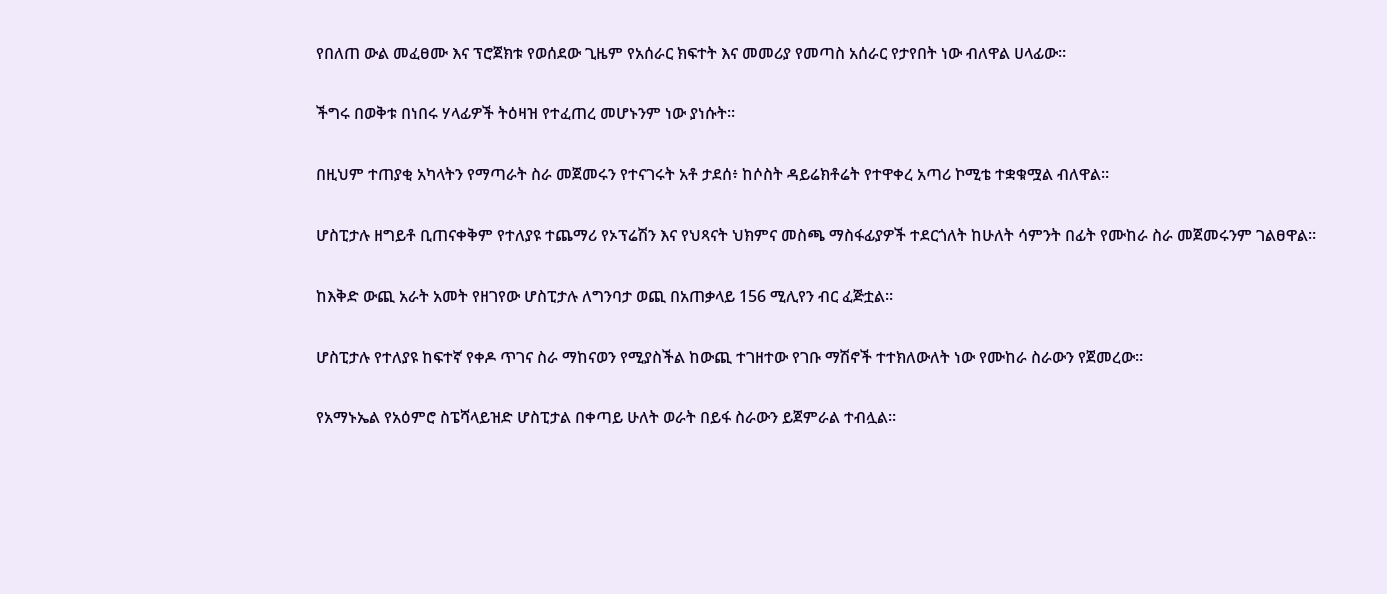የበለጠ ውል መፈፀሙ እና ፕሮጀክቱ የወሰደው ጊዜም የአሰራር ክፍተት እና መመሪያ የመጣስ አሰራር የታየበት ነው ብለዋል ሀላፊው።

ችግሩ በወቅቱ በነበሩ ሃላፊዎች ትዕዛዝ የተፈጠረ መሆኑንም ነው ያነሱት።

በዚህም ተጠያቂ አካላትን የማጣራት ስራ መጀመሩን የተናገሩት አቶ ታደሰ፥ ከሶስት ዳይሬክቶሬት የተዋቀረ አጣሪ ኮሚቴ ተቋቁሟል ብለዋል።

ሆስፒታሉ ዘግይቶ ቢጠናቀቅም የተለያዩ ተጨማሪ የኦፕሬሽን እና የህጻናት ህክምና መስጫ ማስፋፊያዎች ተደርጎለት ከሁለት ሳምንት በፊት የሙከራ ስራ መጀመሩንም ገልፀዋል።

ከእቅድ ውጪ አራት አመት የዘገየው ሆስፒታሉ ለግንባታ ወጪ በአጠቃላይ 156 ሚሊየን ብር ፈጅቷል።

ሆስፒታሉ የተለያዩ ከፍተኛ የቀዶ ጥገና ስራ ማከናወን የሚያስችል ከውጪ ተገዘተው የገቡ ማሽኖች ተተክለውለት ነው የሙከራ ስራውን የጀመረው።

የአማኑኤል የአዕምሮ ስፔሻላይዝድ ሆስፒታል በቀጣይ ሁለት ወራት በይፋ ስራውን ይጀምራል ተብሏል።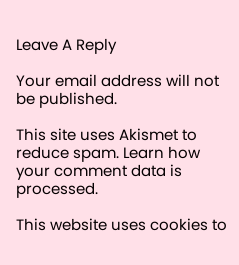Leave A Reply

Your email address will not be published.

This site uses Akismet to reduce spam. Learn how your comment data is processed.

This website uses cookies to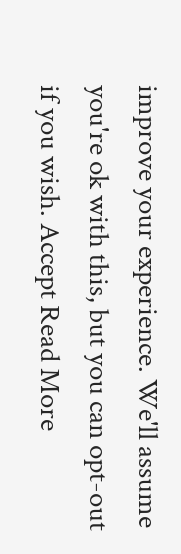improve your experience. We'll assume you're ok with this, but you can opt-out if you wish. Accept Read More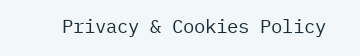Privacy & Cookies Policy